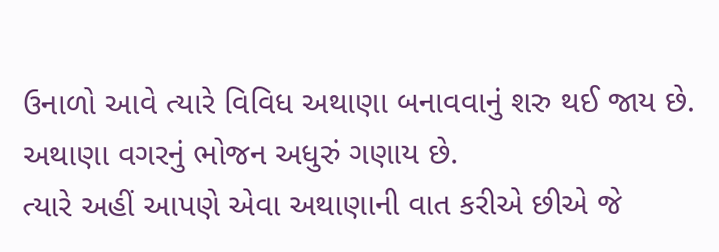ઉનાળો આવે ત્યારે વિવિધ અથાણા બનાવવાનું શરુ થઈ જાય છે. અથાણા વગરનું ભોજન અધુરું ગણાય છે.
ત્યારે અહીં આપણે એવા અથાણાની વાત કરીએ છીએ જે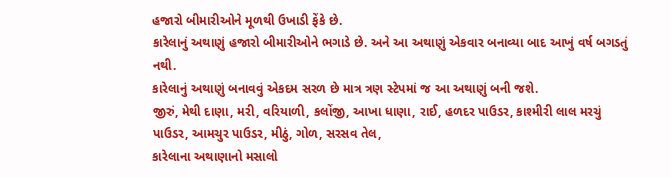હજારો બીમારીઓને મૂળથી ઉખાડી ફેંકે છે.
કારેલાનું અથાણું હજારો બીમારીઓને ભગાડે છે. અને આ અથાણું એકવાર બનાવ્યા બાદ આખું વર્ષ બગડતું નથી.
કારેલાનું અથાણું બનાવવું એકદમ સરળ છે માત્ર ત્રણ સ્ટેપમાં જ આ અથાણું બની જશે.
જીરું, મેથી દાણા, મરી, વરિયાળી, કલોંજી, આખા ધાણા, રાઈ, હળદર પાઉડર, કાશ્મીરી લાલ મરચું પાઉડર, આમચુર પાઉડર, મીઠું, ગોળ, સરસવ તેલ,
કારેલાના અથાણાનો મસાલો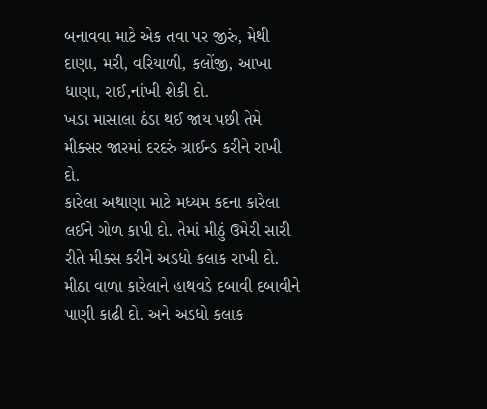બનાવવા માટે એક તવા પર જીરું, મેથી દાણા, મરી, વરિયાળી, કલોંજી, આખા ધાણા, રાઈ,નાંખી શેકી દો.
ખડા માસાલા ઠંડા થઈ જાય પછી તેમે મીક્સર જારમાં દરદરું ગ્રાઈન્ડ કરીને રાખી દો.
કારેલા અથાણા માટે મધ્યમ કદના કારેલા લઈને ગોળ કાપી દો. તેમાં મીઠું ઉમેરી સારી રીતે મીક્સ કરીને અડધો કલાક રાખી દો.
મીઠા વાળા કારેલાને હાથવડે દબાવી દબાવીને પાણી કાઢી દો. અને અડધો કલાક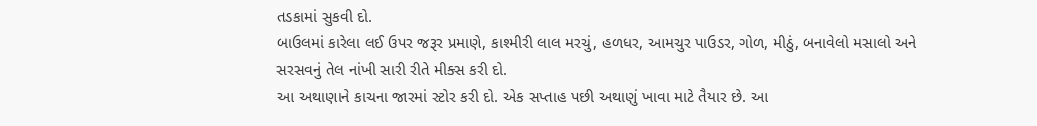તડકામાં સુકવી દો.
બાઉલમાં કારેલા લઈ ઉપર જરૂર પ્રમાણે, કાશ્મીરી લાલ મરચું, હળધર, આમચુર પાઉડર, ગોળ, મીઠું, બનાવેલો મસાલો અને સરસવનું તેલ નાંખી સારી રીતે મીક્સ કરી દો.
આ અથાણાને કાચના જારમાં સ્ટોર કરી દો. એક સપ્તાહ પછી અથાણું ખાવા માટે તૈયાર છે. આ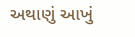અથાણું આખું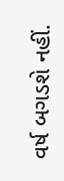વર્ષ બગડશે નહીં.